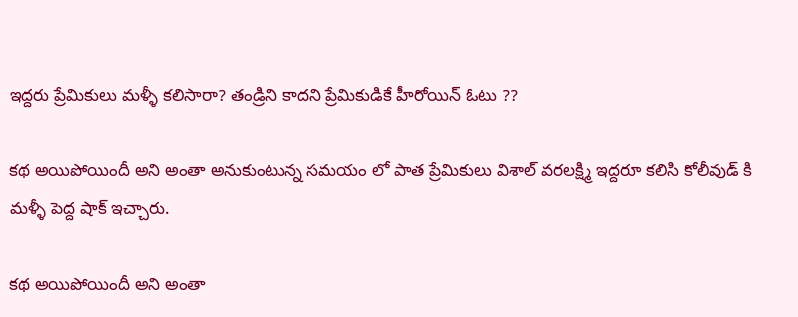ఇద్దరు ప్రేమికులు మళ్ళీ కలిసారా? తండ్రిని కాదని ప్రేమికుడికే హీరోయిన్ ఓటు ??

కథ అయిపోయిందీ అని అంతా అనుకుంటున్న సమయం లో పాత ప్రేమికులు విశాల్ వరలక్ష్మి ఇద్దరూ కలిసి కోలీవుడ్ కి మళ్ళీ పెద్ద షాక్ ఇచ్చారు.

కథ అయిపోయిందీ అని అంతా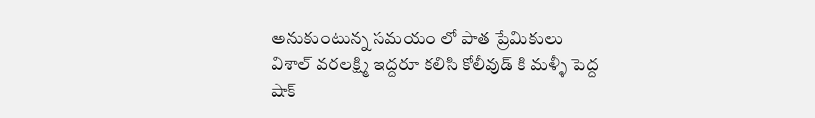అనుకుంటున్న సమయం లో పాత ప్రేమికులు విశాల్ వరలక్ష్మి ఇద్దరూ కలిసి కోలీవుడ్ కి మళ్ళీ పెద్ద షాక్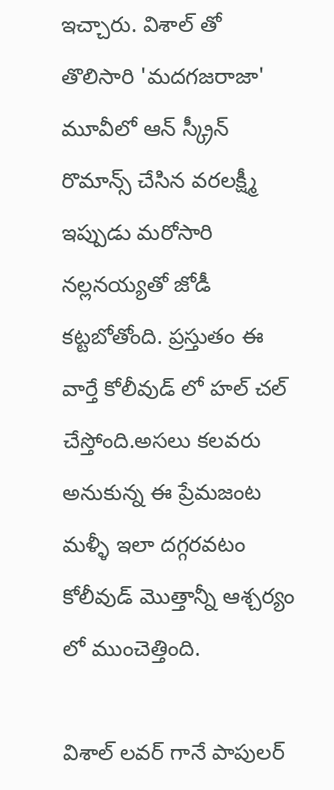ఇచ్చారు. విశాల్ తో తొలిసారి 'మదగజరాజా' మూవీలో ఆన్ స్క్రీన్ రొమాన్స్ చేసిన వరలక్ష్మీ ఇప్పుడు మరోసారి నల్లనయ్యతో జోడీ కట్టబోతోంది. ప్రస్తుతం ఈ వార్తే కోలీవుడ్ లో హల్ చల్ చేస్తోంది.అసలు కలవరు అనుకున్న ఈ ప్రేమజంట మళ్ళీ ఇలా దగ్గరవటం కోలీవుడ్ మొత్తాన్నీ ఆశ్చర్యం లో ముంచెత్తింది.

విశాల్ లవర్ గానే పాపులర్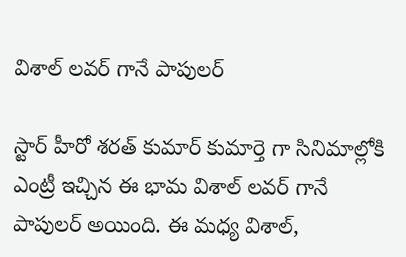విశాల్ లవర్ గానే పాపులర్

స్టార్ హీరో శరత్ కుమార్ కుమార్తె గా సినిమాల్లోకి ఎంట్రీ ఇచ్చిన ఈ భామ విశాల్ లవర్ గానే పాపులర్ అయింది. ఈ మధ్య విశాల్,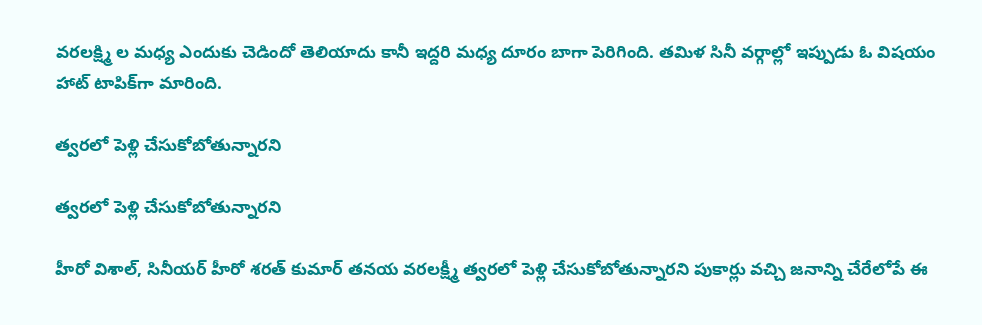వరలక్ష్మి ల మధ్య ఎందుకు చెడిందో తెలియాదు కానీ ఇద్దరి మధ్య దూరం బాగా పెరిగింది. తమిళ సినీ వర్గాల్లో ఇప్పుడు ఓ విషయం హాట్ టాపిక్‌గా మారింది.

త్వరలో పెళ్లి చేసుకోబోతున్నారని

త్వరలో పెళ్లి చేసుకోబోతున్నారని

హీరో విశాల్, సినీయర్ హీరో శరత్ కుమార్ తనయ వరలక్ష్మీ త్వరలో పెళ్లి చేసుకోబోతున్నారని పుకార్లు వచ్చి జనాన్ని చేరేలోపే ఈ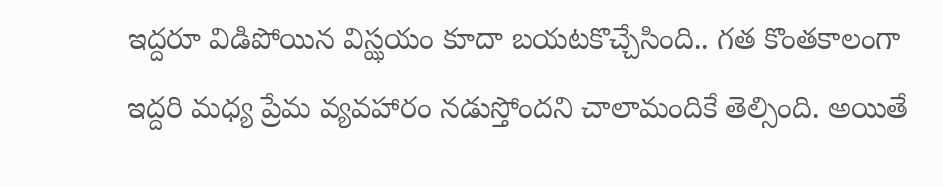ఇద్దరూ విడిపోయిన విస్ఝయం కూదా బయటకొచ్చేసింది.. గత కొంతకాలంగా ఇద్దరి మధ్య ప్రేమ వ్యవహారం నడుస్తోందని చాలామందికే తెల్సింది. అయితే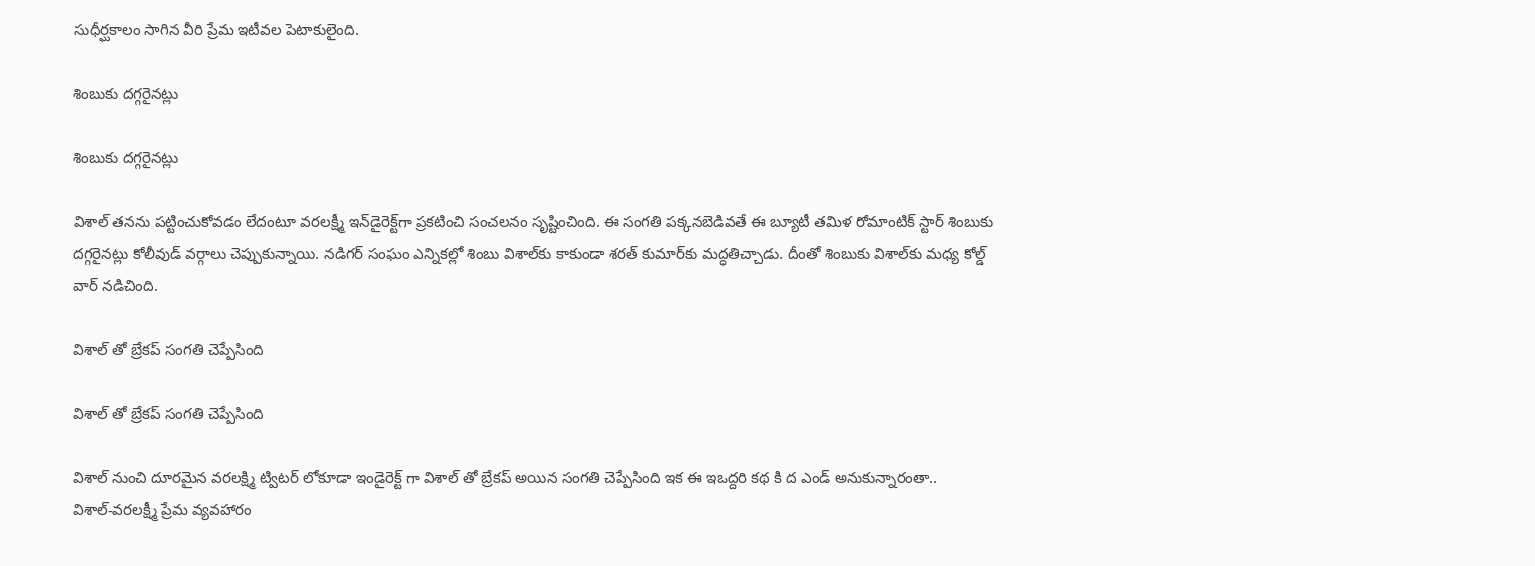సుధీర్ఘకాలం సాగిన వీరి ప్రేమ ఇటీవల పెటాకులైంది.

శింబుకు దగ్గరైనట్లు

శింబుకు దగ్గరైనట్లు

విశాల్ తనను పట్టించుకోవడం లేదంటూ వరలక్ష్మీ ఇన్‌డైరెక్ట్‌గా ప్రకటించి సంచలనం సృష్టించింది. ఈ సంగతి పక్కనబెడివతే ఈ బ్యూటీ తమిళ రోమాంటిక్ స్టార్ శింబుకు దగ్గరైనట్లు కోలీవుడ్ వర్గాలు చెప్పుకున్నాయి. నడిగర్ సంఘం ఎన్నికల్లో శింబు విశాల్‌కు కాకుండా శరత్‌ కుమార్‌కు మద్ధతిచ్చాడు. దీంతో శింబుకు విశాల్‌కు మధ్య కోల్డ్ వార్ నడిచింది.

విశాల్ తో బ్రేకప్ సంగతి చెప్పేసింది

విశాల్ తో బ్రేకప్ సంగతి చెప్పేసింది

విశాల్ నుంచి దూరమైన వరలక్ష్మి ట్విటర్ లోకూడా ఇండైరెక్ట్ గా విశాల్ తో బ్రేకప్ అయిన సంగతి చెప్పేసింది ఇక ఈ ఇఒద్దరి కథ కి ద ఎండ్ అనుకున్నారంతా.. విశాల్‌-వ‌ర‌ల‌క్ష్మీ ప్రేమ వ్య‌వ‌హారం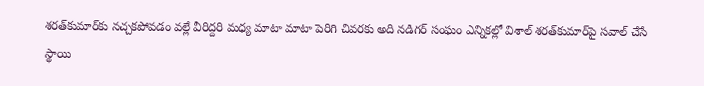శ‌ర‌త్‌కుమార్‌కు న‌చ్చ‌క‌పోవ‌డం వ‌ల్లే వీరిద్ద‌రి మ‌ధ్య మాటా మాటా పెరిగి చివ‌ర‌కు అది న‌డిగ‌ర్ సంఘం ఎన్నిక‌ల్లో విశాల్ శ‌ర‌త్‌కుమార్‌పై స‌వాల్ చేసే స్థాయి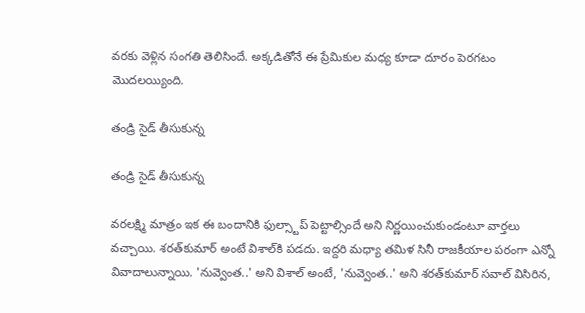వ‌ర‌కు వెళ్లిన సంగ‌తి తెలిసిందే. అక్కడితోనే ఈ ప్రేమికుల మధ్య కూడా దూరం పెరగటం మొదలయ్యింది.

తండ్రి సైడ్ తీసుకున్న

తండ్రి సైడ్ తీసుకున్న

వరలక్ష్మి మాత్రం ఇక ఈ బందానికి ఫుల్స్టాప్ పెట్టాల్సిందే అని నిర్ణయించుకుండంటూ వార్తలు వచ్చాయి. శరత్‌కుమార్‌ అంటే విశాల్‌కి పడదు. ఇద్దరి మధ్యా తమిళ సినీ రాజకీయాల పరంగా ఎన్నో వివాదాలున్నాయి. 'నువ్వెంత..' అని విశాల్‌ అంటే, 'నువ్వెంత..' అని శరత్‌కుమార్‌ సవాల్‌ విసిరిన,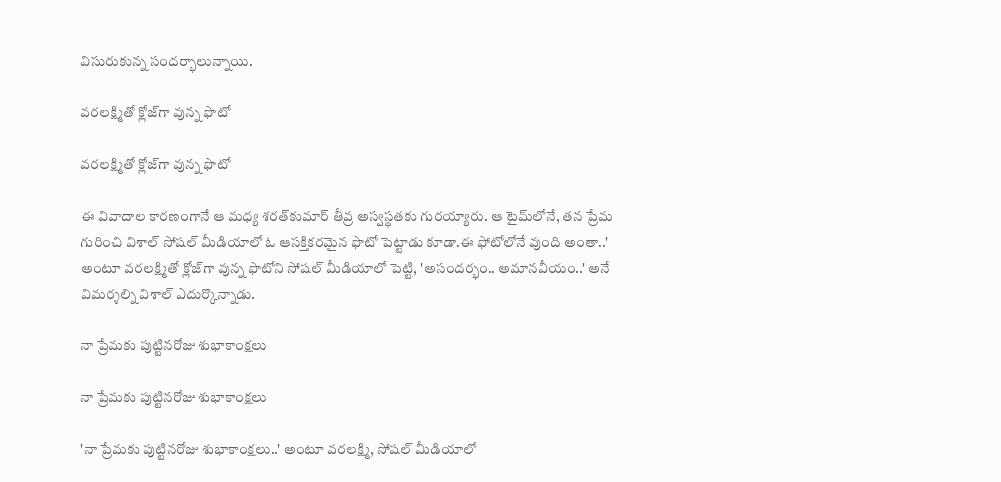విసురుకున్న సందర్భాలున్నాయి.

వరలక్ష్మితో క్లోజ్‌గా వున్న ఫొటో

వరలక్ష్మితో క్లోజ్‌గా వున్న ఫొటో

ఈ వివాదాల కారణంగానే ఆ మధ్య శరత్‌కుమార్‌ తీవ్ర అస్వస్థతకు గురయ్యారు. ఆ టైమ్‌లోనే, తన ప్రేమ గురించి విశాల్‌ సోషల్‌ మీడియాలో ఓ ఆసక్తికరమైన ఫొటో పెట్టాడు కూడా.ఈ ఫోటోలోనే వుంది అంతా..' అంటూ వరలక్ష్మితో క్లోజ్‌గా వున్న ఫొటోని సోషల్‌ మీడియాలో పెట్టి, 'అసందర్భం.. అమానవీయం..' అనే విమర్శల్ని విశాల్‌ ఎదుర్కొన్నాడు.

నా ప్రేమకు పుట్టినరోజు శుభాకాంక్షలు

నా ప్రేమకు పుట్టినరోజు శుభాకాంక్షలు

'నా ప్రేమకు పుట్టినరోజు శుభాకాంక్షలు..' అంటూ వరలక్ష్మి, సోషల్‌ మీడియాలో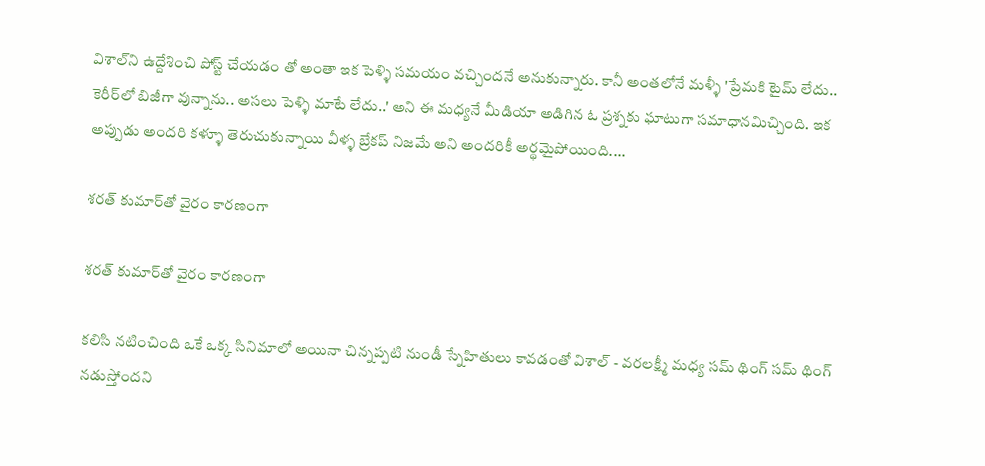విశాల్‌ని ఉద్దేశించి పోస్ట్‌ చేయడం తో అంతా ఇక పెళ్ళి సమయం వచ్చిందనే అనుకున్నారు. కానీ అంతలోనే మళ్ళీ 'ప్రేమకి టైమ్‌ లేదు.. కెరీర్‌లో బిజీగా వున్నాను.. అసలు పెళ్ళి మాటే లేదు..' అని ఈ మధ్యనే మీడియా అడిగిన ఓ ప్రశ్నకు ఘాటుగా సమాధానమిచ్చింది. ఇక అప్పుడు అందరి కళ్ళూ తెరుచుకున్నాయి వీళ్ళ బ్రేకప్ నిజమే అని అందరికీ అర్థమైపోయింది....

శరత్ కుమార్‌తో వైరం కారణంగా

శరత్ కుమార్‌తో వైరం కారణంగా

కలిసి నటించింది ఒకే ఒక్క సినిమాలో అయినా చిన్నప్పటి నుండీ స్నేహితులు కావడంతో విశాల్ - వరలక్ష్మీ మధ్య సమ్ థింగ్ సమ్ థింగ్ నడుస్తోందని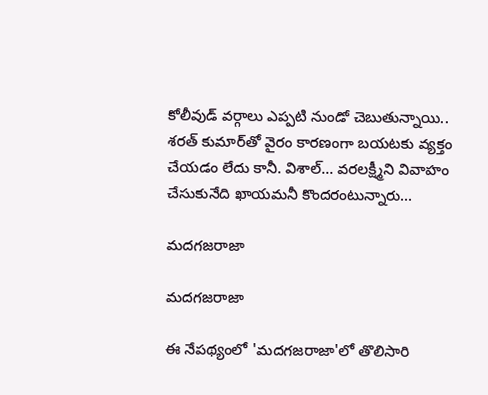కోలీవుడ్ వర్గాలు ఎప్పటి నుండో చెబుతున్నాయి.. శరత్ కుమార్‌తో వైరం కారణంగా బయటకు వ్యక్తం చేయడం లేదు కానీ. విశాల్... వరలక్ష్మీని వివాహం చేసుకునేది ఖాయమనీ కొందరంటున్నారు...

మదగజరాజా

మదగజరాజా

ఈ నేపథ్యంలో 'మదగజరాజా'లో తొలిసారి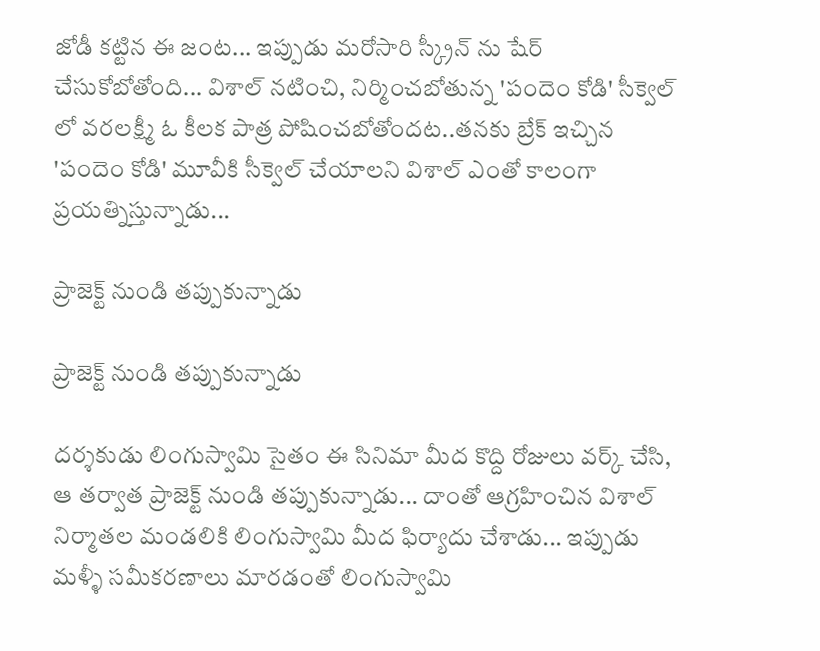జోడీ కట్టిన ఈ జంట... ఇప్పుడు మరోసారి స్క్రీన్ ను షేర్ చేసుకోబోతోంది... విశాల్ నటించి, నిర్మించబోతున్న 'పందెం కోడి' సీక్వెల్ లో వరలక్ష్మీ ఓ కీలక పాత్ర పోషించబోతోందట..తనకు బ్రేక్ ఇచ్చిన 'పందెం కోడి' మూవీకి సీక్వెల్ చేయాలని విశాల్ ఎంతో కాలంగా ప్రయత్నిస్తున్నాడు...

ప్రాజెక్ట్ నుండి తప్పుకున్నాడు

ప్రాజెక్ట్ నుండి తప్పుకున్నాడు

దర్శకుడు లింగుస్వామి సైతం ఈ సినిమా మీద కొద్ది రోజులు వర్క్ చేసి, ఆ తర్వాత ప్రాజెక్ట్ నుండి తప్పుకున్నాడు... దాంతో ఆగ్రహించిన విశాల్ నిర్మాతల మండలికి లింగుస్వామి మీద ఫిర్యాదు చేశాడు... ఇప్పుడు మళ్ళీ సమీకరణాలు మారడంతో లింగుస్వామి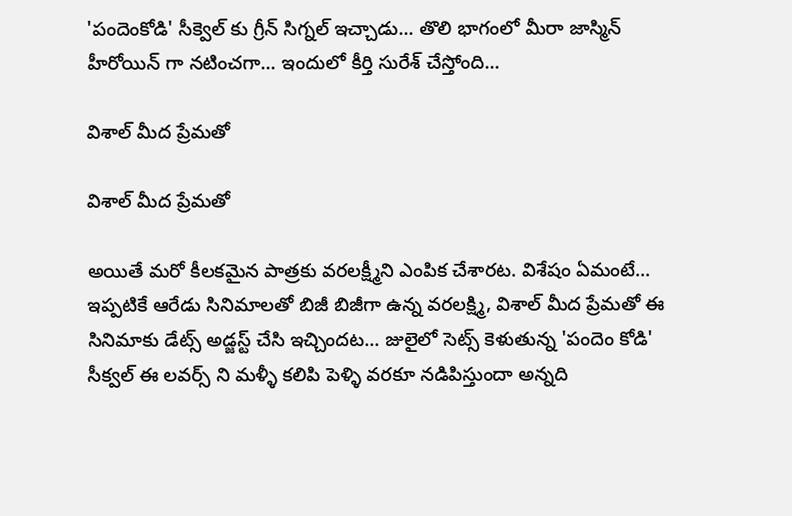'పందెంకోడి' సీక్వెల్ కు గ్రీన్ సిగ్నల్ ఇచ్చాడు... తొలి భాగంలో మీరా జాస్మిన్ హీరోయిన్ గా నటించగా... ఇందులో కీర్తి సురేశ్ చేస్తోంది...

విశాల్ మీద ప్రేమతో

విశాల్ మీద ప్రేమతో

అయితే మరో కీలకమైన పాత్రకు వరలక్ష్మీని ఎంపిక చేశారట. విశేషం ఏమంటే... ఇప్పటికే ఆరేడు సినిమాలతో బిజీ బిజీగా ఉన్న వరలక్ష్మి, విశాల్ మీద ప్రేమతో ఈ సినిమాకు డేట్స్ అడ్జస్ట్ చేసి ఇచ్చిందట... జులైలో సెట్స్ కెళుతున్న 'పందెం కోడి' సీక్వల్ ఈ లవర్స్ ని మళ్ళీ కలిపి పెళ్ళి వరకూ నడిపిస్తుందా అన్నది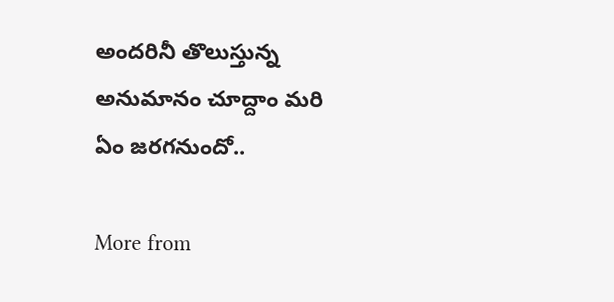అందరినీ తొలుస్తున్న అనుమానం చూద్దాం మరి ఏం జరగనుందో..

More from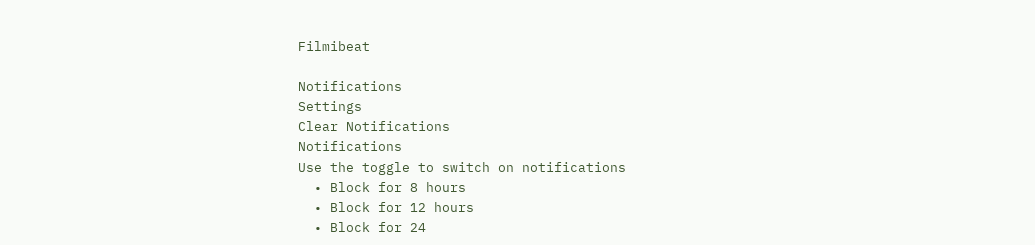Filmibeat

Notifications
Settings
Clear Notifications
Notifications
Use the toggle to switch on notifications
  • Block for 8 hours
  • Block for 12 hours
  • Block for 24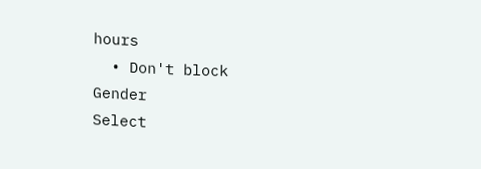hours
  • Don't block
Gender
Select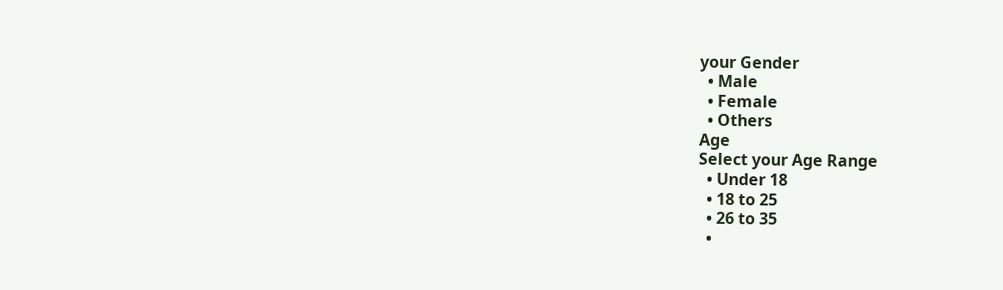your Gender
  • Male
  • Female
  • Others
Age
Select your Age Range
  • Under 18
  • 18 to 25
  • 26 to 35
  •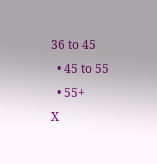36 to 45
  • 45 to 55
  • 55+
X